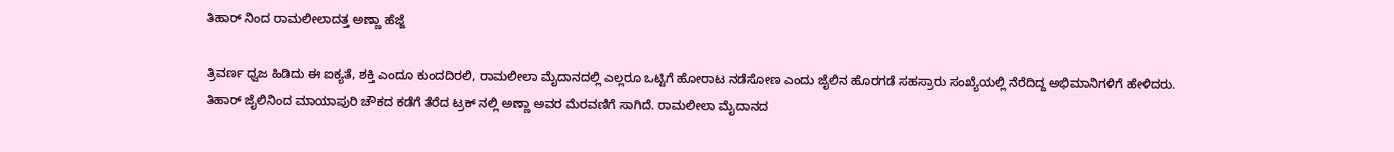ತಿಹಾರ್ ನಿಂದ ರಾಮಲೀಲಾದತ್ತ ಅಣ್ಣಾ ಹೆಜ್ಜೆ

ತ್ರಿವರ್ಣ ಧ್ವಜ ಹಿಡಿದು ಈ ಐಕ್ಯತೆ, ಶಕ್ತಿ ಎಂದೂ ಕುಂದದಿರಲಿ, ರಾಮಲೀಲಾ ಮೈದಾನದಲ್ಲಿ ಎಲ್ಲರೂ ಒಟ್ಟಿಗೆ ಹೋರಾಟ ನಡೆಸೋಣ ಎಂದು ಜೈಲಿನ ಹೊರಗಡೆ ಸಹಸ್ರಾರು ಸಂಖ್ಯೆಯಲ್ಲಿ ನೆರೆದಿದ್ದ ಅಭಿಮಾನಿಗಳಿಗೆ ಹೇಳಿದರು.
ತಿಹಾರ್ ಜೈಲಿನಿಂದ ಮಾಯಾಪುರಿ ಚೌಕದ ಕಡೆಗೆ ತೆರೆದ ಟ್ರಕ್ ನಲ್ಲಿ ಅಣ್ಣಾ ಅವರ ಮೆರವಣಿಗೆ ಸಾಗಿದೆ. ರಾಮಲೀಲಾ ಮೈದಾನದ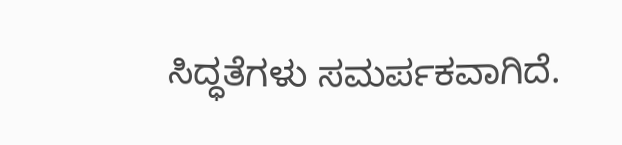ಸಿದ್ಧತೆಗಳು ಸಮರ್ಪಕವಾಗಿದೆ.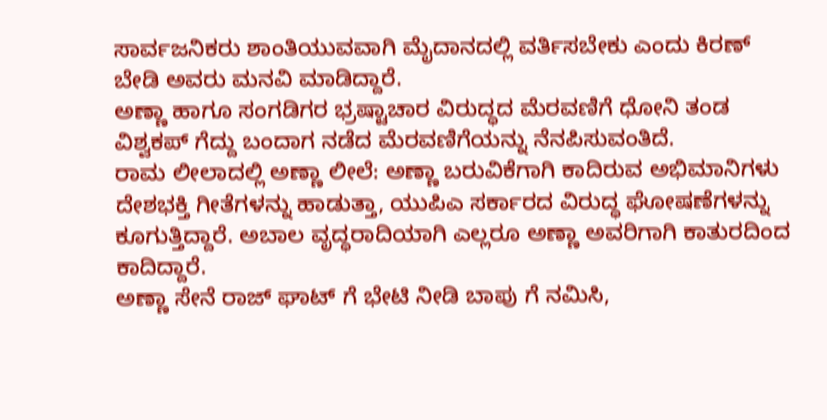ಸಾರ್ವಜನಿಕರು ಶಾಂತಿಯುವವಾಗಿ ಮೈದಾನದಲ್ಲಿ ವರ್ತಿಸಬೇಕು ಎಂದು ಕಿರಣ್ ಬೇಡಿ ಅವರು ಮನವಿ ಮಾಡಿದ್ದಾರೆ.
ಅಣ್ಣಾ ಹಾಗೂ ಸಂಗಡಿಗರ ಭ್ರಷ್ಟಾಚಾರ ವಿರುದ್ಧದ ಮೆರವಣಿಗೆ ಧೋನಿ ತಂಡ ವಿಶ್ವಕಪ್ ಗೆದ್ದು ಬಂದಾಗ ನಡೆದ ಮೆರವಣಿಗೆಯನ್ನು ನೆನಪಿಸುವಂತಿದೆ.
ರಾಮ ಲೀಲಾದಲ್ಲಿ ಅಣ್ಣಾ ಲೀಲೆ: ಅಣ್ಣಾ ಬರುವಿಕೆಗಾಗಿ ಕಾದಿರುವ ಅಭಿಮಾನಿಗಳು ದೇಶಭಕ್ತಿ ಗೀತೆಗಳನ್ನು ಹಾಡುತ್ತಾ, ಯುಪಿಎ ಸರ್ಕಾರದ ವಿರುದ್ಧ ಘೋಷಣೆಗಳನ್ನು ಕೂಗುತ್ತಿದ್ದಾರೆ. ಅಬಾಲ ವೃದ್ಧರಾದಿಯಾಗಿ ಎಲ್ಲರೂ ಅಣ್ಣಾ ಅವರಿಗಾಗಿ ಕಾತುರದಿಂದ ಕಾದಿದ್ದಾರೆ.
ಅಣ್ಣಾ ಸೇನೆ ರಾಜ್ ಘಾಟ್ ಗೆ ಭೇಟಿ ನೀಡಿ ಬಾಪು ಗೆ ನಮಿಸಿ,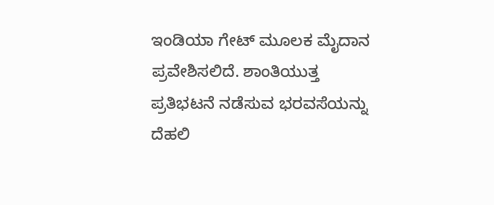ಇಂಡಿಯಾ ಗೇಟ್ ಮೂಲಕ ಮೈದಾನ ಪ್ರವೇಶಿಸಲಿದೆ. ಶಾಂತಿಯುತ್ತ ಪ್ರತಿಭಟನೆ ನಡೆಸುವ ಭರವಸೆಯನ್ನು ದೆಹಲಿ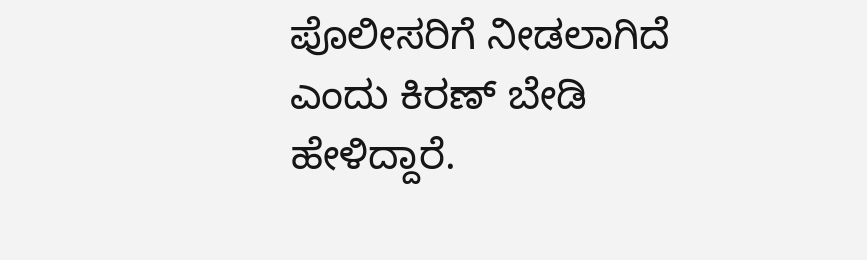ಪೊಲೀಸರಿಗೆ ನೀಡಲಾಗಿದೆ ಎಂದು ಕಿರಣ್ ಬೇಡಿ ಹೇಳಿದ್ದಾರೆ.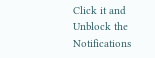Click it and Unblock the Notifications